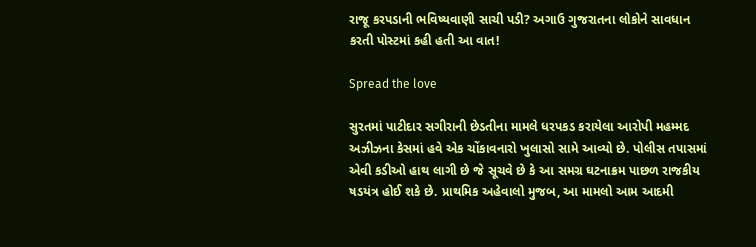રાજૂ કરપડાની ભવિષ્યવાણી સાચી પડી? અગાઉ ગુજરાતના લોકોને સાવધાન કરતી પોસ્ટમાં કહી હતી આ વાત!

Spread the love

સુરતમાં પાટીદાર સગીરાની છેડતીના મામલે ધરપકડ કરાયેલા આરોપી મહમ્મદ અઝીઝના કેસમાં હવે એક ચોંકાવનારો ખુલાસો સામે આવ્યો છે. પોલીસ તપાસમાં એવી કડીઓ હાથ લાગી છે જે સૂચવે છે કે આ સમગ્ર ઘટનાક્રમ પાછળ રાજકીય ષડયંત્ર હોઈ શકે છે. પ્રાથમિક અહેવાલો મુજબ, આ મામલો આમ આદમી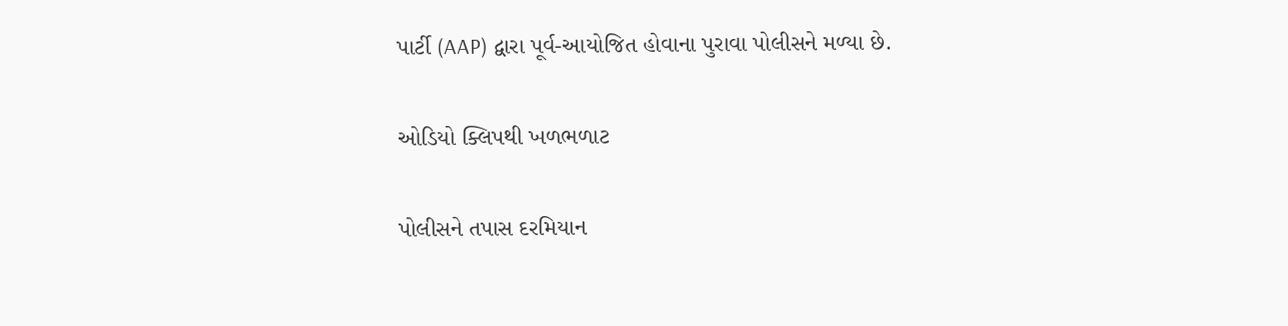પાર્ટી (AAP) દ્વારા પૂર્વ-આયોજિત હોવાના પુરાવા પોલીસને મળ્યા છે.

ઓડિયો ક્લિપથી ખળભળાટ

પોલીસને તપાસ દરમિયાન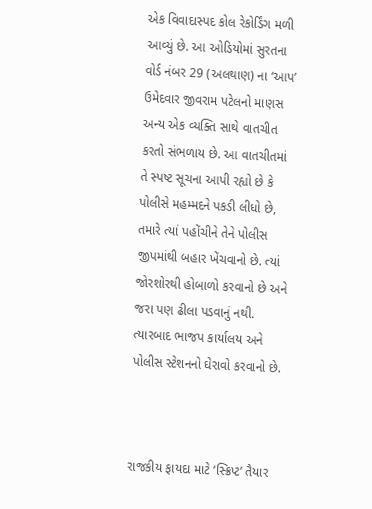એક વિવાદાસ્પદ કોલ રેકોર્ડિંગ મળી આવ્યું છે. આ ઓડિયોમાં સુરતના વોર્ડ નંબર 29 (અલથાણ) ના ‘આપ’ ઉમેદવાર જીવરામ પટેલનો માણસ અન્ય એક વ્યક્તિ સાથે વાતચીત કરતો સંભળાય છે. આ વાતચીતમાં તે સ્પષ્ટ સૂચના આપી રહ્યો છે કે પોલીસે મહમ્મદને પકડી લીધો છે, તમારે ત્યાં પહોંચીને તેને પોલીસ જીપમાંથી બહાર ખેંચવાનો છે. ત્યાં જોરશોરથી હોબાળો કરવાનો છે અને જરા પણ ઢીલા પડવાનું નથી. ત્યારબાદ ભાજપ કાર્યાલય અને પોલીસ સ્ટેશનનો ઘેરાવો કરવાનો છે.



રાજકીય ફાયદા માટે ‘સ્ક્રિપ્ટ’ તૈયાર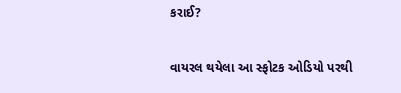કરાઈ?

વાયરલ થયેલા આ સ્ફોટક ઓડિયો પરથી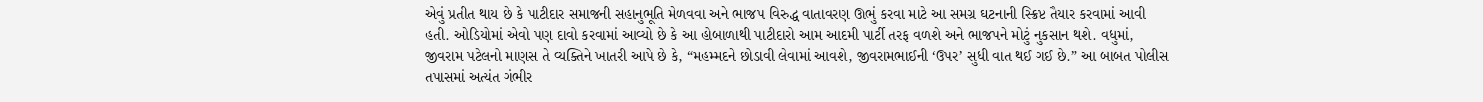એવું પ્રતીત થાય છે કે પાટીદાર સમાજની સહાનુભૂતિ મેળવવા અને ભાજપ વિરુદ્ધ વાતાવરણ ઊભું કરવા માટે આ સમગ્ર ઘટનાની સ્ક્રિપ્ટ તૈયાર કરવામાં આવી હતી. ઓડિયોમાં એવો પણ દાવો કરવામાં આવ્યો છે કે આ હોબાળાથી પાટીદારો આમ આદમી પાર્ટી તરફ વળશે અને ભાજપને મોટું નુકસાન થશે. વધુમાં, જીવરામ પટેલનો માણસ તે વ્યક્તિને ખાતરી આપે છે કે, “મહમ્મદને છોડાવી લેવામાં આવશે, જીવરામભાઈની ‘ઉપર’ સુધી વાત થઈ ગઈ છે.” આ બાબત પોલીસ તપાસમાં અત્યંત ગંભીર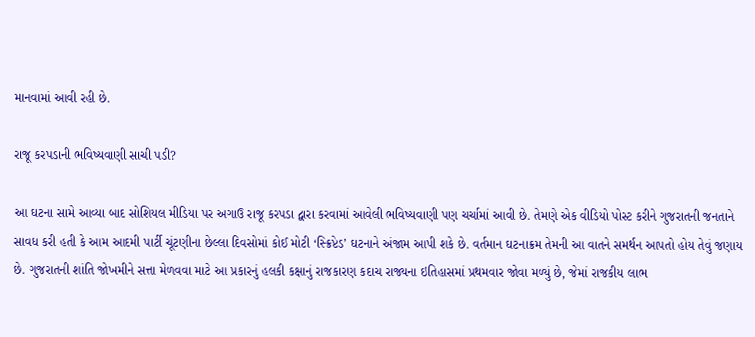માનવામાં આવી રહી છે.

રાજૂ કરપડાની ભવિષ્યવાણી સાચી પડી?

આ ઘટના સામે આવ્યા બાદ સોશિયલ મીડિયા પર અગાઉ રાજૂ કરપડા દ્વારા કરવામાં આવેલી ભવિષ્યવાણી પણ ચર્ચામાં આવી છે. તેમણે એક વીડિયો પોસ્ટ કરીને ગુજરાતની જનતાને સાવધ કરી હતી કે આમ આદમી પાર્ટી ચૂંટણીના છેલ્લા દિવસોમાં કોઈ મોટી ‘સ્ક્રિપ્ટેડ’ ઘટનાને અંજામ આપી શકે છે. વર્તમાન ઘટનાક્રમ તેમની આ વાતને સમર્થન આપતો હોય તેવું જણાય છે. ગુજરાતની શાંતિ જોખમીને સત્તા મેળવવા માટે આ પ્રકારનું હલકી કક્ષાનું રાજકારણ કદાચ રાજ્યના ઇતિહાસમાં પ્રથમવાર જોવા મળ્યું છે, જેમાં રાજકીય લાભ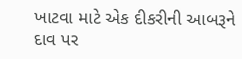ખાટવા માટે એક દીકરીની આબરૂને દાવ પર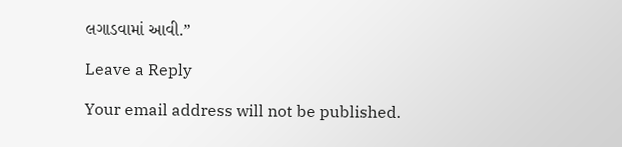લગાડવામાં આવી.”

Leave a Reply

Your email address will not be published.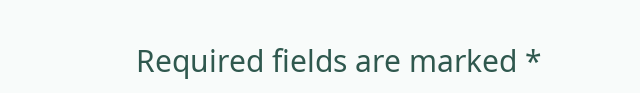Required fields are marked *